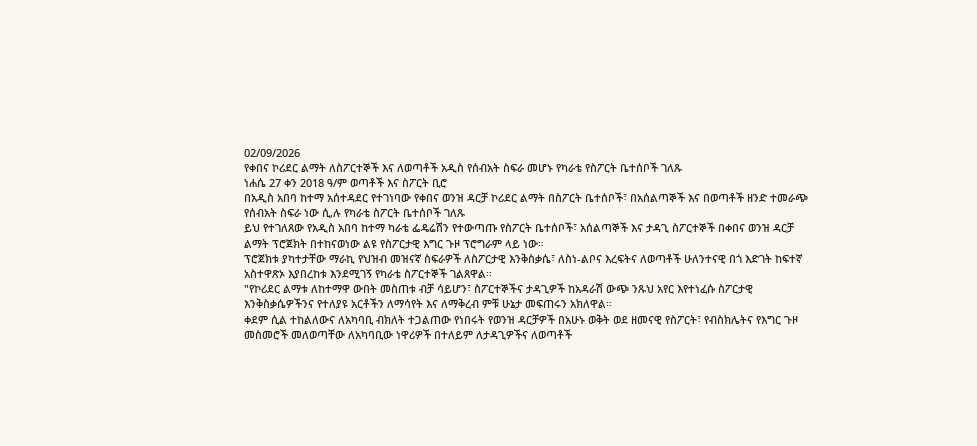02/09/2026
የቀበና ኮሪደር ልማት ለስፖርተኞች እና ለወጣቶች አዲስ የሰብአት ስፍራ መሆኑ የካራቴ የስፖርት ቤተሰቦች ገለጹ
ነሐሴ 27 ቀን 2018 ዓ/ም ወጣቶች እና ስፖርት ቢሮ
በአዲስ አበባ ከተማ አሰተዳደር የተገነባው የቀበና ወንዝ ዳርቻ ኮሪደር ልማት በስፖርት ቤተሰቦች፣ በአሰልጣኞች እና በወጣቶች ዘንድ ተመራጭ የሰብአት ስፍራ ነው ሲ,ሉ የካራቴ ስፖርት ቤተሰቦች ገለጹ
ይህ የተገለጸው የአዲስ አበባ ከተማ ካራቴ ፌዴሬሽን የተውጣጡ የስፖርት ቤተሰቦች፣ አሰልጣኞች እና ታዳጊ ስፖርተኞች በቀበና ወንዝ ዳርቻ ልማት ፕሮጀክት በተከናወነው ልዩ የስፖርታዊ እግር ጉዞ ፕሮግራም ላይ ነው።
ፕሮጀክቱ ያካተታቸው ማራኪ የህዝብ መዝናኛ ስፍራዎች ለስፖርታዊ እንቅስቃሴ፣ ለስነ-ልቦና እረፍትና ለወጣቶች ሁለንተናዊ በጎ እድገት ከፍተኛ አስተዋጽኦ እያበረከቱ እንደሚገኝ የካራቴ ስፖርተኞች ገልጸዋል፡፡
"የኮሪደር ልማቱ ለከተማዋ ውበት መስጠቱ ብቻ ሳይሆን፣ ስፖርተኞችና ታዳጊዎች ከአዳራሽ ውጭ ንጹህ አየር እየተነፈሱ ስፖርታዊ እንቅስቃሴዎችንና የተለያዩ አርቶችን ለማሳየት እና ለማቅረብ ምቹ ሁኔታ መፍጠሩን አክለዋል፡፡
ቀደም ሲል ተከልለውና ለአካባቢ ብክለት ተጋልጠው የነበሩት የወንዝ ዳርቻዎች በአሁኑ ወቅት ወደ ዘመናዊ የስፖርት፣ የብስክሌትና የእግር ጉዞ መስመሮች መለወጣቸው ለአካባቢው ነዋሪዎች በተለይም ለታዳጊዎችና ለወጣቶች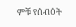ምቹ የሰብዕት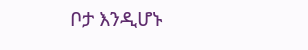ቦታ እንዲሆኑ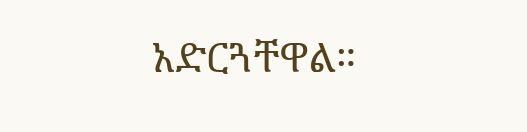አድርጓቸዋል።